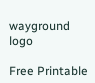wayground logo

Free Printable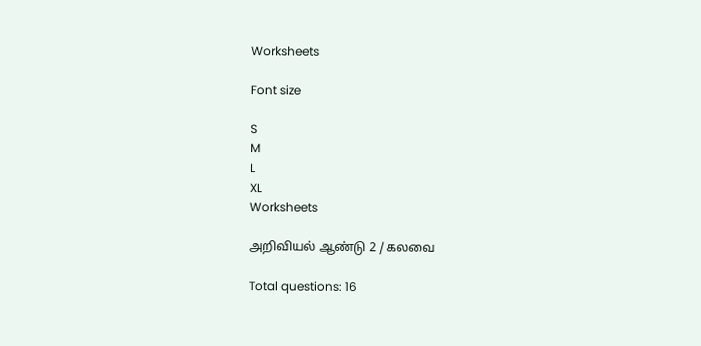Worksheets

Font size

S
M
L
XL
Worksheets

அறிவியல் ஆண்டு 2 / கலவை

Total questions: 16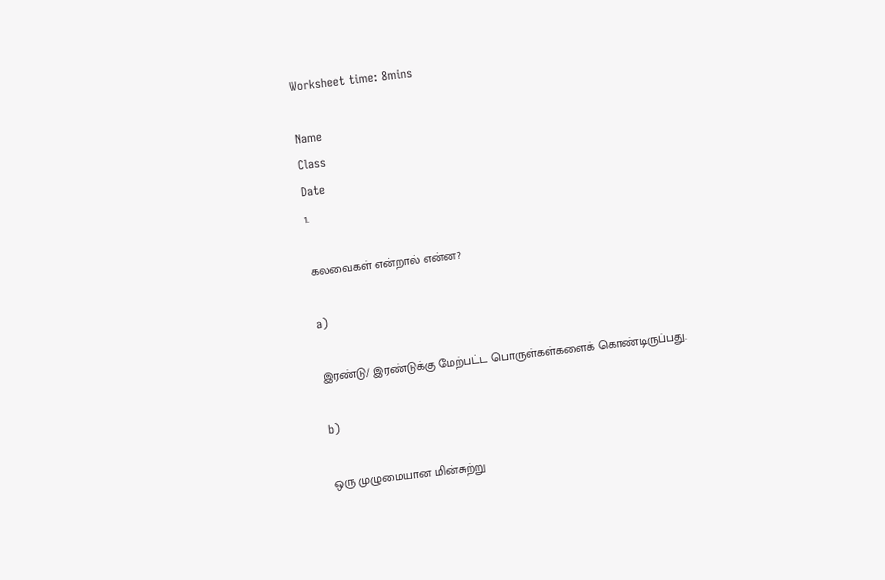Worksheet time: 8mins

Name
Class
Date
1.

கலவைகள் என்றால் என்ன?

a)

இரண்டு/ இரண்டுக்கு மேற்பட்ட பொருள்கள்களைக் கொண்டிருப்பது.

b)

ஒரு முழுமையான மின்சுற்று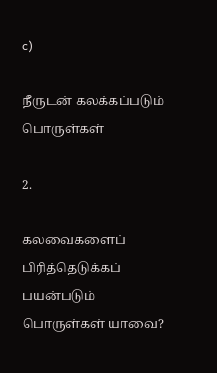c)

நீருடன் கலக்கப்படும் பொருள்கள்

2.

கலவைகளைப் பிரித்தெடுக்கப் பயன்படும் பொருள்கள் யாவை?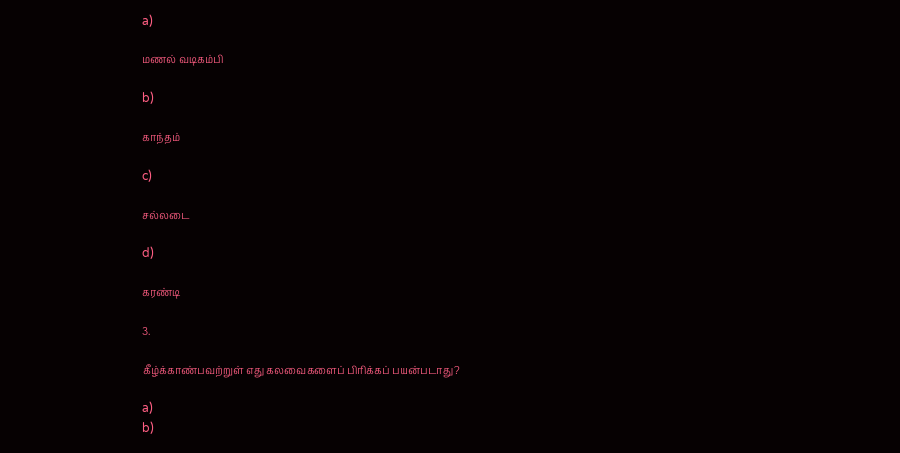a)

மணல் வடிகம்பி

b)

காந்தம்

c)

சல்லடை

d)

கரண்டி

3.

கீழ்க்காண்பவற்றுள் எது கலவைகளைப் பிரிக்கப் பயன்படாது?

a)
b)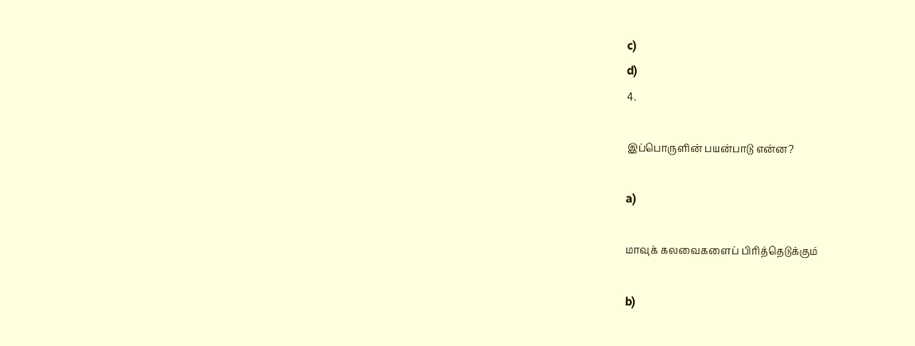c)
d)
4.

இப்பொருளின் பயன்பாடு என்ன?

a)

மாவுக் கலவைகளைப் பிரித்தெடுக்கும்

b)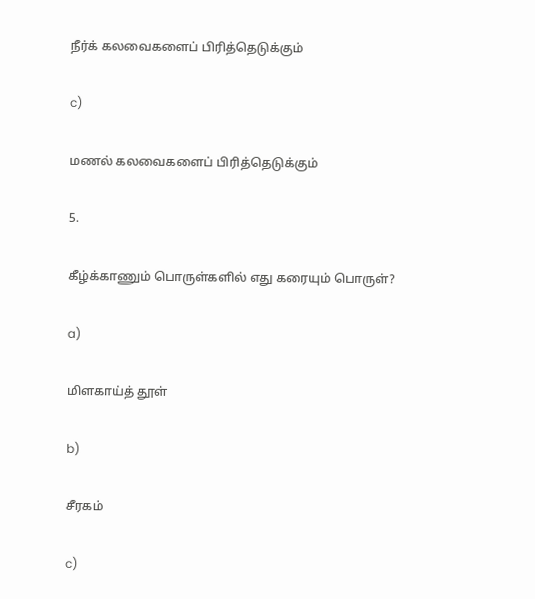நீர்க் கலவைகளைப் பிரித்தெடுக்கும்

c)

மணல் கலவைகளைப் பிரித்தெடுக்கும்

5.

கீழ்க்காணும் பொருள்களில் எது கரையும் பொருள்?

a)

மிளகாய்த் தூள்

b)

சீரகம்

c)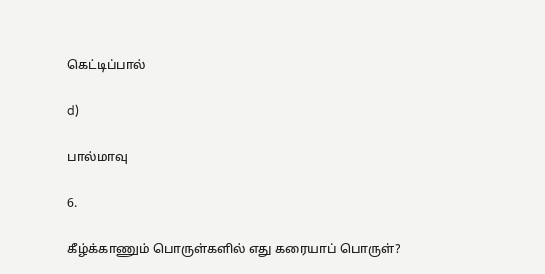கெட்டிப்பால்

d)

பால்மாவு

6.

கீழ்க்காணும் பொருள்களில் எது கரையாப் பொருள்?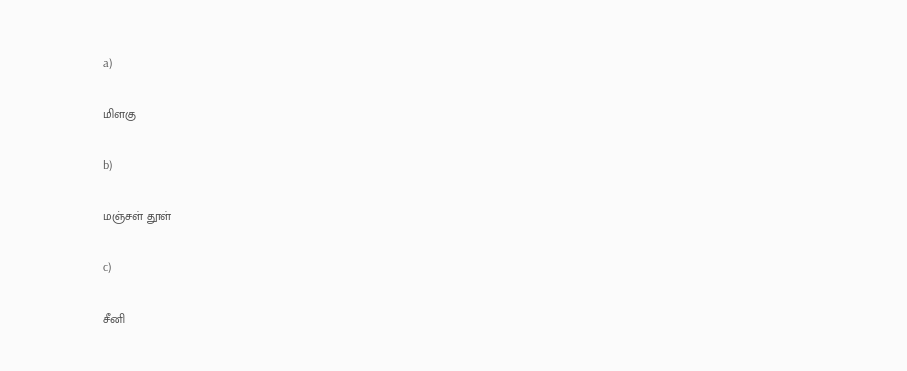a)

மிளகு

b)

மஞ்சள் தூள்

c)

சீனி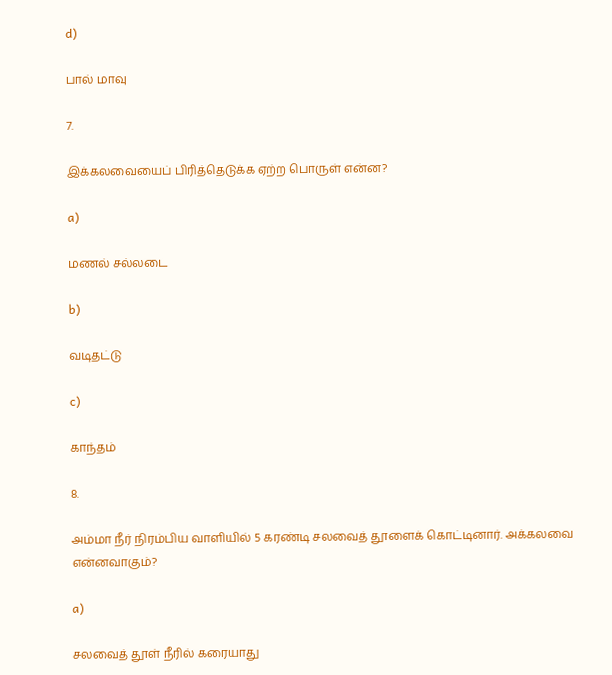d)

பால் மாவு

7.

இக்கலவையைப் பிரித்தெடுக்க ஏற்ற பொருள் என்ன?

a)

மணல் சல்லடை

b)

வடிதட்டு

c)

காந்தம்

8.

அம்மா நீர் நிரம்பிய வாளியில் 5 கரண்டி சலவைத் தூளைக் கொட்டினார். அக்கலவை என்னவாகும்?

a)

சலவைத் தூள் நீரில் கரையாது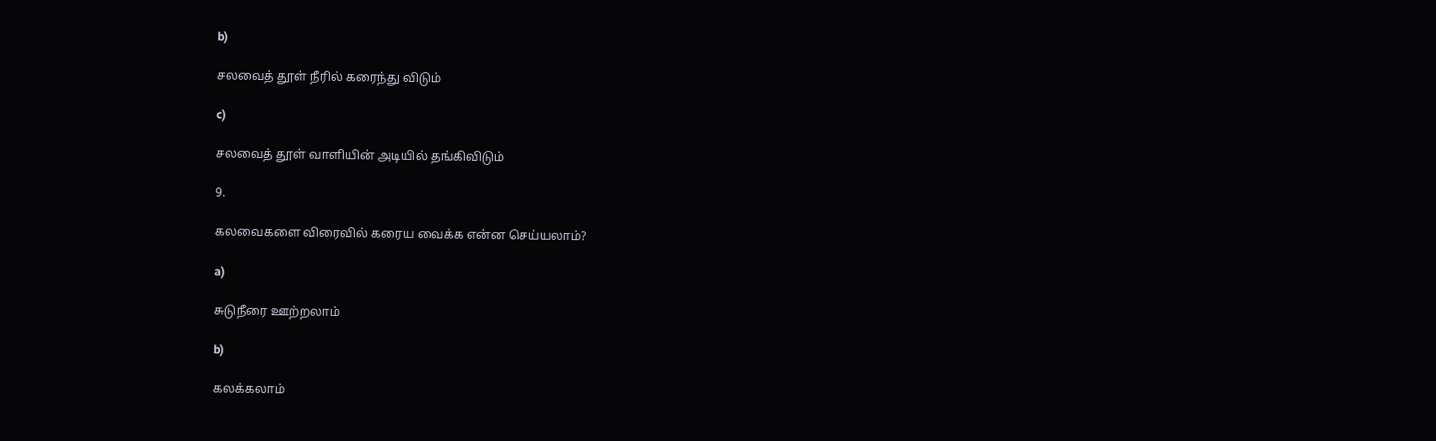b)

சலவைத் தூள் நீரில் கரைந்து விடும்

c)

சலவைத் தூள் வாளியின் அடியில் தங்கிவிடும்

9.

கலவைகளை விரைவில் கரைய வைக்க என்ன செய்யலாம்?

a)

சுடுநீரை ஊற்றலாம்

b)

கலக்கலாம்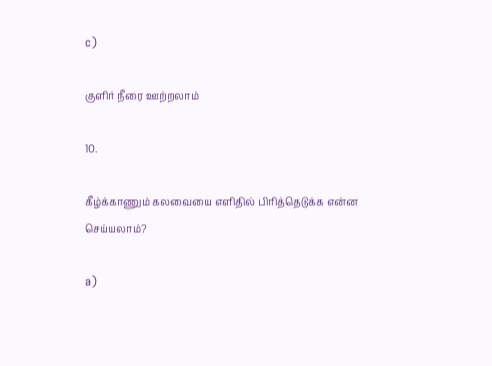c)

குளிர் நீரை ஊற்றலாம்

10.

கீழ்க்காணும் கலவையை எளிதில் பிரித்தெடுக்க என்ன செய்யலாம்?

a)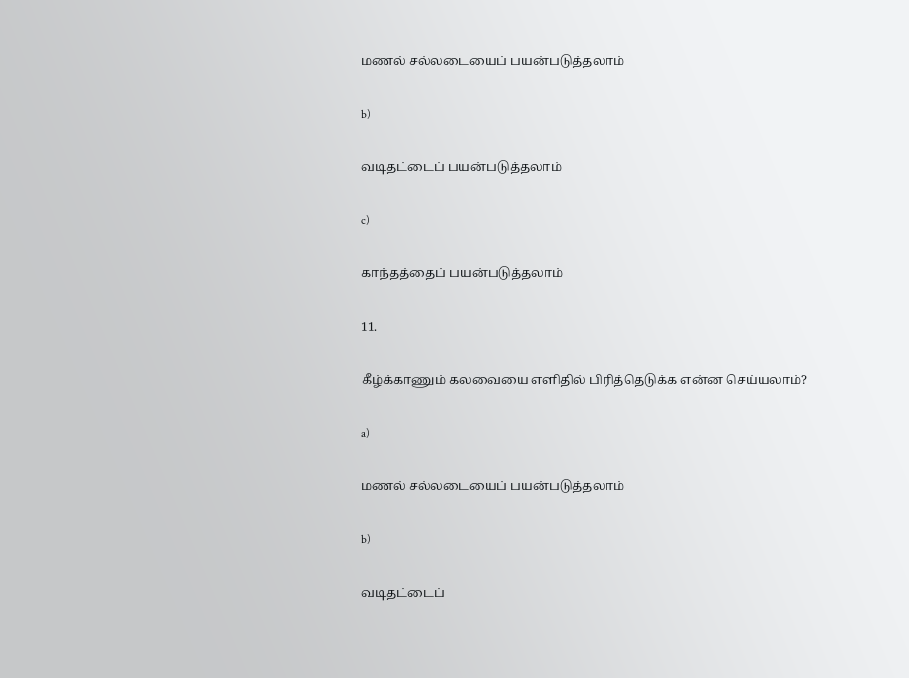மணல் சல்லடையைப் பயன்படுத்தலாம்

b)

வடிதட்டைப் பயன்படுத்தலாம்

c)

காந்தத்தைப் பயன்படுத்தலாம்

11.

கீழ்க்காணும் கலவையை எளிதில் பிரித்தெடுக்க என்ன செய்யலாம்?

a)

மணல் சல்லடையைப் பயன்படுத்தலாம்

b)

வடிதட்டைப்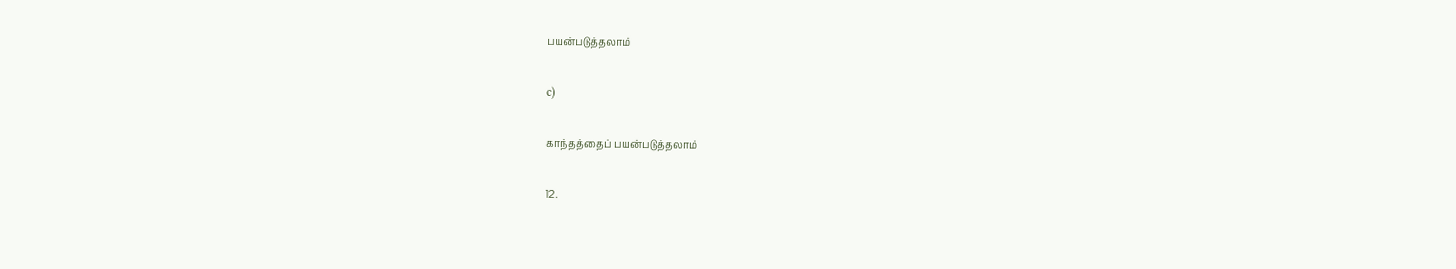பயன்படுத்தலாம்

c)

காந்தத்தைப் பயன்படுத்தலாம்

12.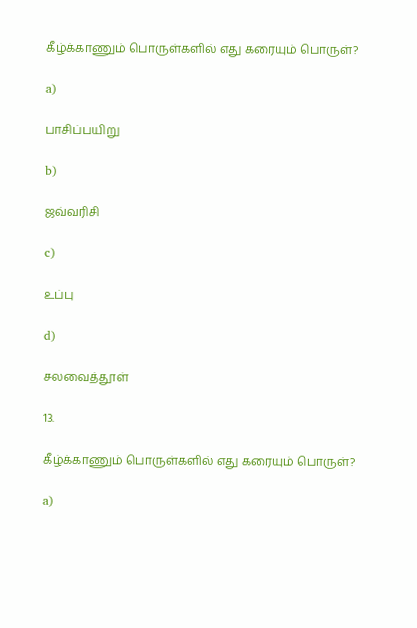கீழ்க்காணும் பொருள்களில் எது கரையும் பொருள்?

a)

பாசிப்பயிறு

b)

ஜவ்வரிசி

c)

உப்பு

d)

சலவைத்தூள்

13.

கீழ்க்காணும் பொருள்களில் எது கரையும் பொருள்?

a)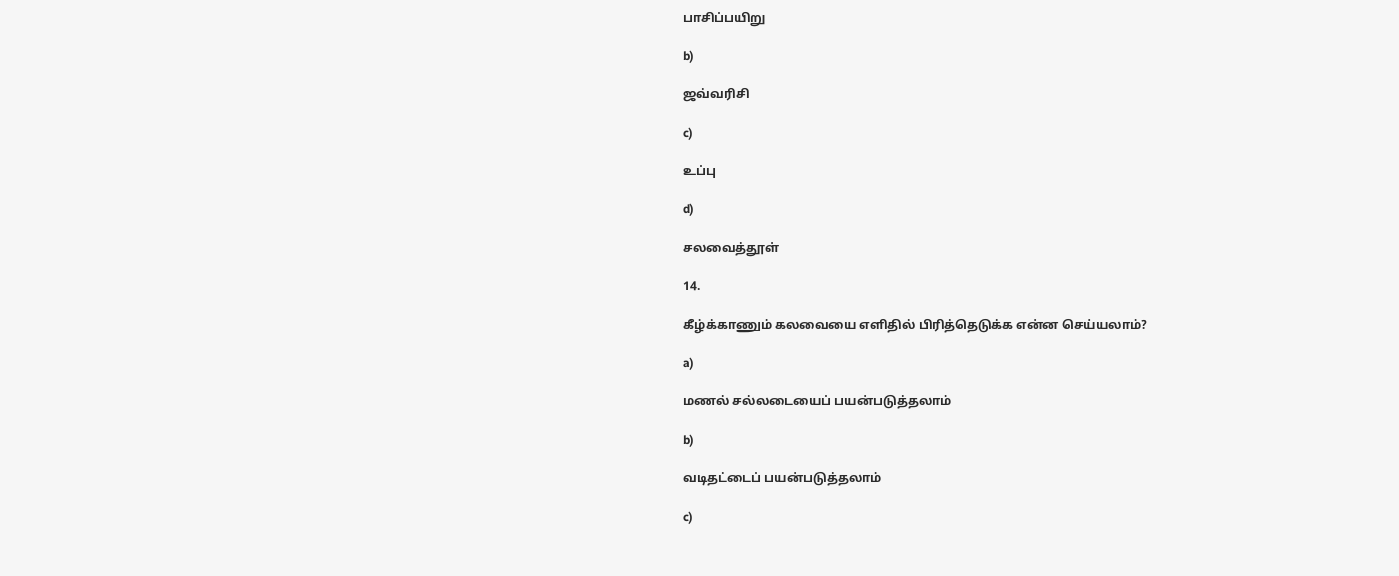பாசிப்பயிறு

b)

ஜவ்வரிசி

c)

உப்பு

d)

சலவைத்தூள்

14.

கீழ்க்காணும் கலவையை எளிதில் பிரித்தெடுக்க என்ன செய்யலாம்?

a)

மணல் சல்லடையைப் பயன்படுத்தலாம்

b)

வடிதட்டைப் பயன்படுத்தலாம்

c)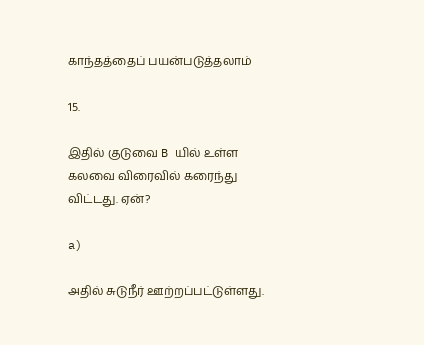காந்தத்தைப் பயன்படுத்தலாம்

15.

இதில் குடுவை B யில் உள்ள கலவை விரைவில் கரைந்து விட்டது. ஏன்?

a)

அதில் சுடுநீர் ஊற்றப்பட்டுள்ளது.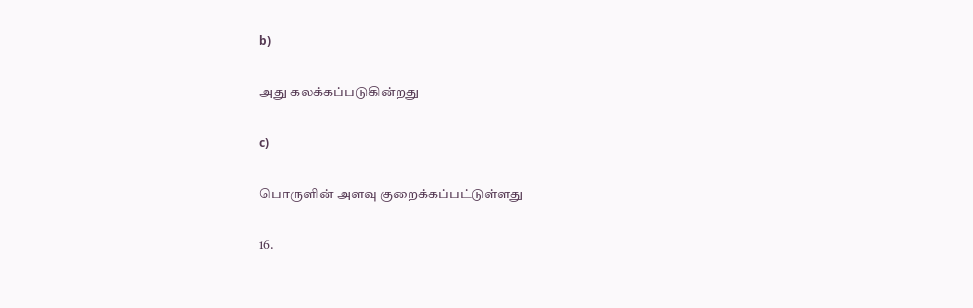b)

அது கலக்கப்படுகின்றது

c)

பொருளின் அளவு குறைக்கப்பட்டுள்ளது

16.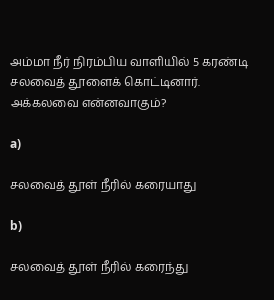அம்மா நீர் நிரம்பிய வாளியில் 5 கரண்டி சலவைத் தூளைக் கொட்டினார். அக்கலவை என்னவாகும்?

a)

சலவைத் தூள் நீரில் கரையாது

b)

சலவைத் தூள் நீரில் கரைந்து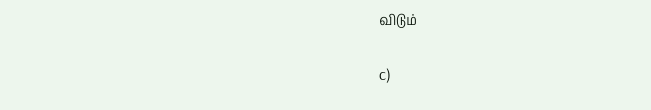விடும்

c)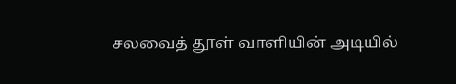சலவைத் தூள் வாளியின் அடியில்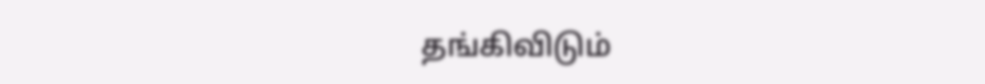தங்கிவிடும்